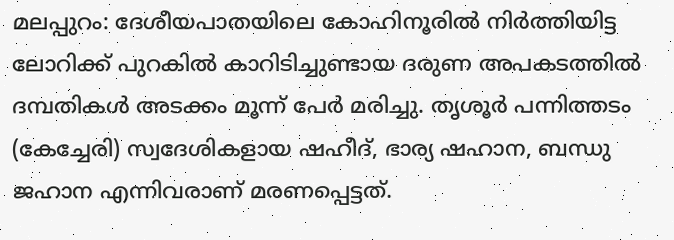മലപ്പുറം: ദേശീയപാതയിലെ കോഹിനൂരിൽ നിർത്തിയിട്ട ലോറിക്ക് പുറകിൽ കാറിടിച്ചുണ്ടായ ദരുണ അപകടത്തിൽ ദമ്പതികൾ അടക്കം മൂന്ന് പേർ മരിച്ചു. തൃശൂർ പന്നിത്തടം (കേച്ചേരി) സ്വദേശികളായ ഷഹീദ്, ഭാര്യ ഷഹാന, ബന്ധു ജഹാന എന്നിവരാണ് മരണപ്പെട്ടത്.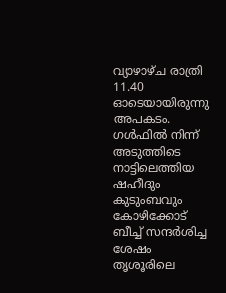വ്യാഴാഴ്ച രാത്രി 11.40 ഓടെയായിരുന്നു അപകടം. ഗൾഫിൽ നിന്ന് അടുത്തിടെ നാട്ടിലെത്തിയ ഷഹീദും കുടുംബവും കോഴിക്കോട് ബീച്ച് സന്ദർശിച്ച ശേഷം തൃശൂരിലെ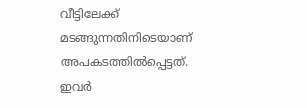വീട്ടിലേക്ക് മടങ്ങുന്നതിനിടെയാണ് അപകടത്തിൽപ്പെട്ടത്. ഇവർ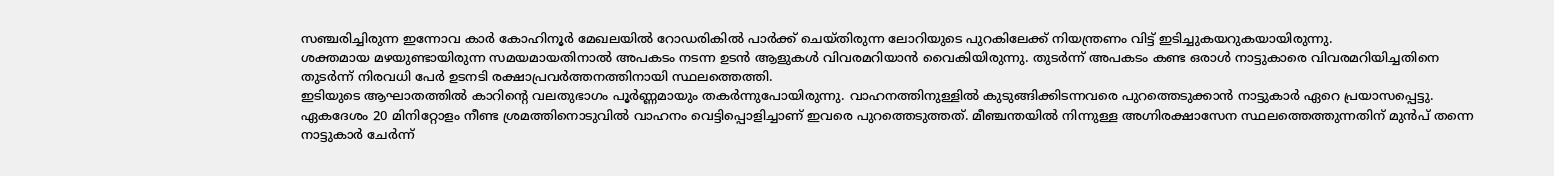സഞ്ചരിച്ചിരുന്ന ഇന്നോവ കാർ കോഹിനൂർ മേഖലയിൽ റോഡരികിൽ പാർക്ക് ചെയ്തിരുന്ന ലോറിയുടെ പുറകിലേക്ക് നിയന്ത്രണം വിട്ട് ഇടിച്ചുകയറുകയായിരുന്നു.
ശക്തമായ മഴയുണ്ടായിരുന്ന സമയമായതിനാൽ അപകടം നടന്ന ഉടൻ ആളുകൾ വിവരമറിയാൻ വൈകിയിരുന്നു. തുടർന്ന് അപകടം കണ്ട ഒരാൾ നാട്ടുകാരെ വിവരമറിയിച്ചതിനെ തുടർന്ന് നിരവധി പേർ ഉടനടി രക്ഷാപ്രവർത്തനത്തിനായി സ്ഥലത്തെത്തി.
ഇടിയുടെ ആഘാതത്തിൽ കാറിന്റെ വലതുഭാഗം പൂർണ്ണമായും തകർന്നുപോയിരുന്നു. വാഹനത്തിനുള്ളിൽ കുടുങ്ങിക്കിടന്നവരെ പുറത്തെടുക്കാൻ നാട്ടുകാർ ഏറെ പ്രയാസപ്പെട്ടു. ഏകദേശം 20 മിനിറ്റോളം നീണ്ട ശ്രമത്തിനൊടുവിൽ വാഹനം വെട്ടിപ്പൊളിച്ചാണ് ഇവരെ പുറത്തെടുത്തത്. മീഞ്ചന്തയിൽ നിന്നുള്ള അഗ്നിരക്ഷാസേന സ്ഥലത്തെത്തുന്നതിന് മുൻപ് തന്നെ നാട്ടുകാർ ചേർന്ന്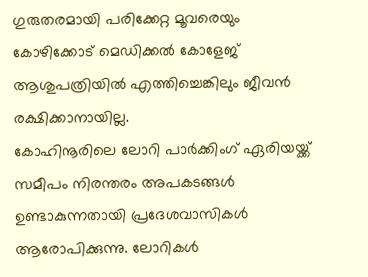ഗുരുതരമായി പരിക്കേറ്റ മൂവരെയും കോഴിക്കോട് മെഡിക്കൽ കോളേജ് ആശുപത്രിയിൽ എത്തിച്ചെങ്കിലും ജീവൻ രക്ഷിക്കാനായില്ല.
കോഹിനൂരിലെ ലോറി പാർക്കിംഗ് ഏരിയയ്ക്ക് സമീപം നിരന്തരം അപകടങ്ങൾ ഉണ്ടാകുന്നതായി പ്രദേശവാസികൾ ആരോപിക്കുന്നു. ലോറികൾ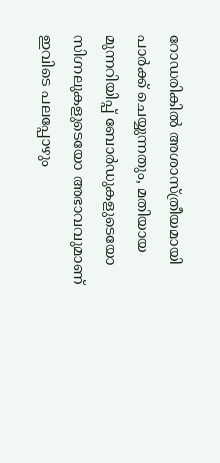റോഡരികിൽ അശാസ്ത്രീയമായി പാർക്ക് ചെയ്യുന്നതും, മതിയായ മുന്നറിയിപ്പ് ബോർഡുകളുടെയോ സിഗ്നലുകളുടെയോ അഭാവവുമാണ് ഇവിടെ പലപ്പോഴും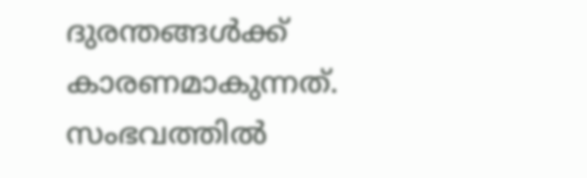ദുരന്തങ്ങൾക്ക് കാരണമാകുന്നത്. സംഭവത്തിൽ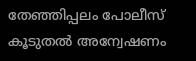തേഞ്ഞിപ്പലം പോലീസ് കൂടുതൽ അന്വേഷണം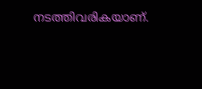നടത്തിവരികയാണ്.